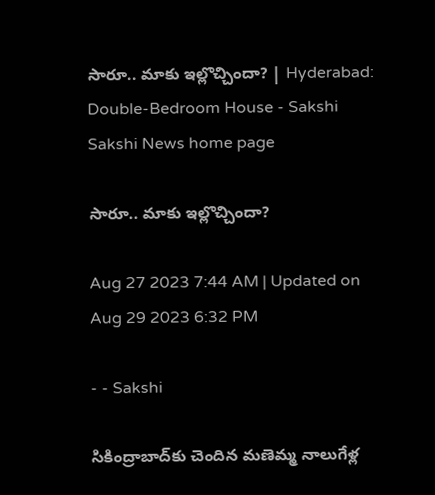సారూ.. మాకు ఇల్లొచ్చిందా? | Hyderabad: Double-Bedroom House - Sakshi
Sakshi News home page

సారూ.. మాకు ఇల్లొచ్చిందా?

Aug 27 2023 7:44 AM | Updated on Aug 29 2023 6:32 PM

- - Sakshi

సికింద్రాబాద్‌కు చెందిన మణెమ్మ నాలుగేళ్ల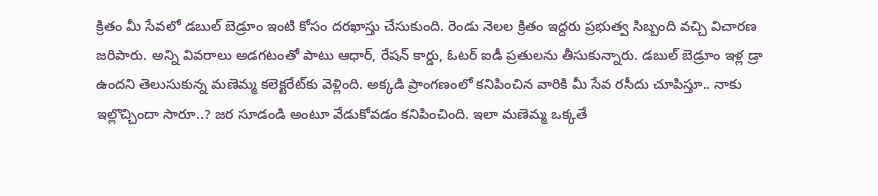క్రితం మీ సేవలో డబుల్‌ బెడ్రూం ఇంటి కోసం దరఖాస్తు చేసుకుంది. రెండు నెలల క్రితం ఇద్దరు ప్రభుత్వ సిబ్బంది వచ్చి విచారణ జరిపారు. అన్ని వివరాలు అడగటంతో పాటు ఆధార్‌, రేషన్‌ కార్డు, ఓటర్‌ ఐడీ ప్రతులను తీసుకున్నారు. డబుల్‌ బెడ్రూం ఇళ్ల డ్రా ఉందని తెలుసుకున్న మణెమ్మ కలెక్టరేట్‌కు వెళ్లింది. అక్కడి ప్రాంగణంలో కనిపించిన వారికి మీ సేవ రసీదు చూపిస్తూ.. నాకు ఇల్లొచ్చిందా సారూ..? జర సూడండి అంటూ వేడుకోవడం కనిపించింది. ఇలా మణెమ్మ ఒక్కతే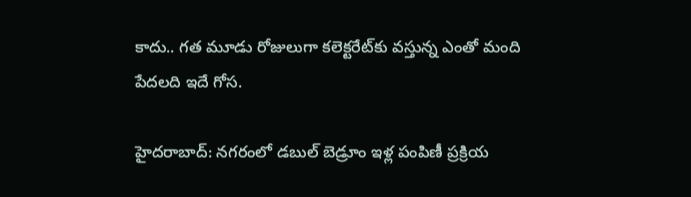కాదు.. గత మూడు రోజులుగా కలెక్టరేట్‌కు వస్తున్న ఎంతో మంది పేదలది ఇదే గోస.

హైదరాబాద్: నగరంలో డబుల్‌ బెడ్రూం ఇళ్ల పంపిణీ ప్రక్రియ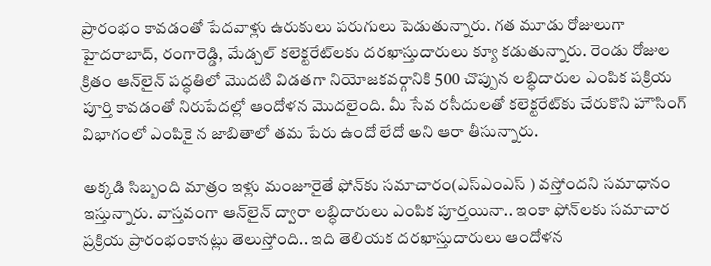ప్రారంభం కావడంతో పేదవాళ్లు ఉరుకులు పరుగులు పెడుతున్నారు. గత మూడు రోజులుగా హైదరాబాద్‌, రంగారెడ్డి, మేడ్చల్‌ కలెక్టరేట్‌లకు దరఖాస్తుదారులు క్యూ కడుతున్నారు. రెండు రోజుల క్రితం ఆన్‌లైన్‌ పద్ధతిలో మొదటి విడతగా నియోజకవర్గానికి 500 చొప్పున లబ్ధిదారుల ఎంపిక పక్రియ పూర్తి కావడంతో నిరుపేదల్లో ఆందోళన మొదలైంది. మీ సేవ రసీదులతో కలెక్టరేట్‌కు చేరుకొని హౌసింగ్‌ విభాగంలో ఎంపికై న జాబితాలో తమ పేరు ఉందో లేదో అని ఆరా తీసున్నారు.

అక్కడి సిబ్బంది మాత్రం ఇళ్లు మంజూరైతే ఫోన్‌కు సమాచారం(ఎస్‌ఎంఎస్‌ ) వస్తోందని సమాధానం ఇస్తున్నారు. వాస్తవంగా ఆన్‌లైన్‌ ద్వారా లబ్ధిదారులు ఎంపిక పూర్తయినా.. ఇంకా ఫోన్‌లకు సమాచార ప్రక్రియ ప్రారంభంకానట్లు తెలుస్తోంది.. ఇది తెలియక దరఖాస్తుదారులు ఆందోళన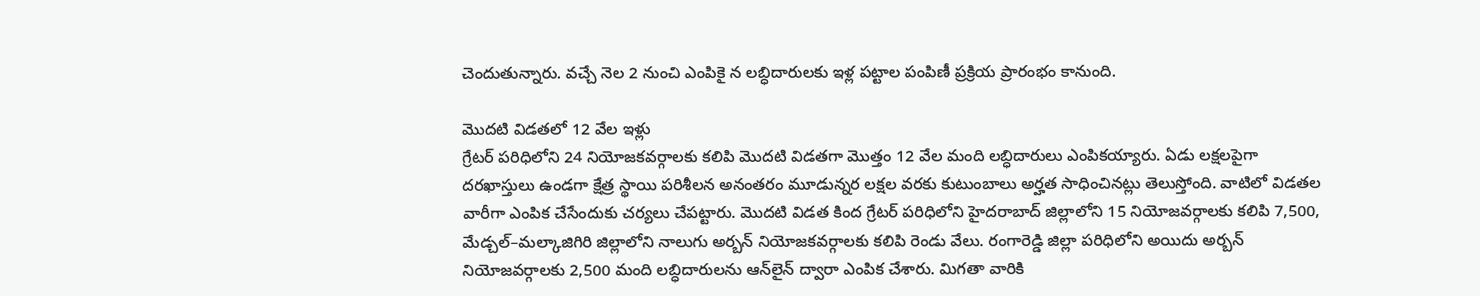చెందుతున్నారు. వచ్చే నెల 2 నుంచి ఎంపికై న లబ్ధిదారులకు ఇళ్ల పట్టాల పంపిణీ ప్రక్రియ ప్రారంభం కానుంది.

మొదటి విడతలో 12 వేల ఇళ్లు
గ్రేటర్‌ పరిధిలోని 24 నియోజకవర్గాలకు కలిపి మొదటి విడతగా మొత్తం 12 వేల మంది లబ్ధిదారులు ఎంపికయ్యారు. ఏడు లక్షలపైగా దరఖాస్తులు ఉండగా క్షేత్ర స్థాయి పరిశీలన అనంతరం మూడున్నర లక్షల వరకు కుటుంబాలు అర్హత సాధించినట్లు తెలుస్తోంది. వాటిలో విడతల వారీగా ఎంపిక చేసేందుకు చర్యలు చేపట్టారు. మొదటి విడత కింద గ్రేటర్‌ పరిధిలోని హైదరాబాద్‌ జిల్లాలోని 15 నియోజవర్గాలకు కలిపి 7,500, మేడ్చల్‌–మల్కాజిగిరి జిల్లాలోని నాలుగు అర్బన్‌ నియోజకవర్గాలకు కలిపి రెండు వేలు. రంగారెడ్డి జిల్లా పరిధిలోని అయిదు అర్బన్‌ నియోజవర్గాలకు 2,500 మంది లబ్ధిదారులను ఆన్‌లైన్‌ ద్వారా ఎంపిక చేశారు. మిగతా వారికి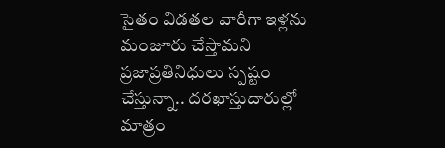సైతం విడతల వారీగా ఇళ్లను మంజూరు చేస్తామని ప్రజాప్రతినిధులు స్పష్టం చేస్తున్నా.. దరఖాస్తుదారుల్లో మాత్రం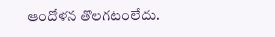ఆందోళన తొలగటంలేదు.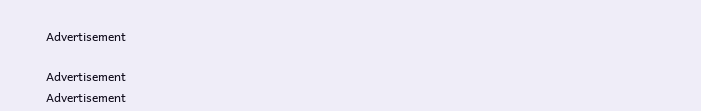Advertisement

Advertisement
Advertisement